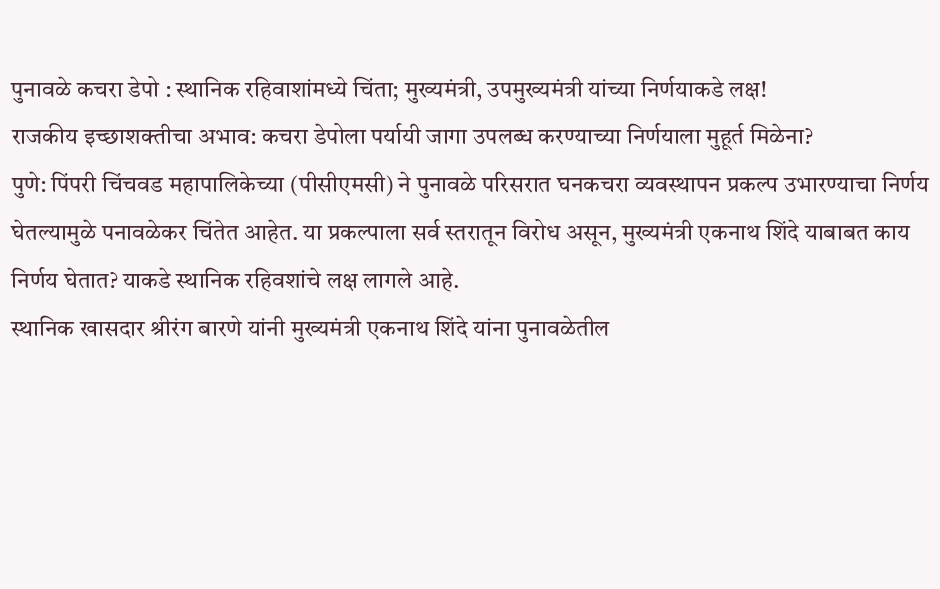पुनावळे कचरा डेपो : स्थानिक रहिवाशांमध्ये चिंता; मुख्यमंत्री, उपमुख्यमंत्री यांच्या निर्णयाकडे लक्ष!
राजकीय इच्छाशक्तीचा अभाव: कचरा डेपोला पर्यायी जागा उपलब्ध करण्याच्या निर्णयाला मुहूर्त मिळेना?
पुणे: पिंपरी चिंचवड महापालिकेच्या (पीसीएमसी) ने पुनावळे परिसरात घनकचरा व्यवस्थापन प्रकल्प उभारण्याचा निर्णय घेतल्यामुळे पनावळेकर चिंतेत आहेत. या प्रकल्पाला सर्व स्तरातून विरोध असून, मुख्यमंत्री एकनाथ शिंदे याबाबत काय निर्णय घेतात? याकडे स्थानिक रहिवशांचे लक्ष लागले आहे.
स्थानिक खासदार श्रीरंग बारणे यांनी मुख्यमंत्री एकनाथ शिंदे यांना पुनावळेतील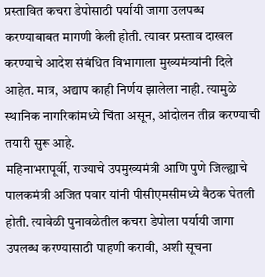प्रस्तावित कचरा डेपोसाठी पर्यायी जागा उलपब्ध करण्याबाबत मागणी केली होती. त्यावर प्रस्ताव दाखल करण्याचे आदेश संबंधित विभागाला मुख्यमंत्र्यांनी दिले आहेत. मात्र, अद्याप काही निर्णय झालेला नाही. त्यामुळे स्थानिक नागरिकांमध्ये चिंता असून, आंदोलन तीव्र करण्याची तयारी सुरू आहे.
महिनाभरापूर्वी, राज्याचे उपमुख्यमंत्री आणि पुणे जिल्ह्याचे पालकमंत्री अजित पवार यांनी पीसीएमसीमध्ये बैठक घेतली होती. त्यावेळी पुनावळेतील कचरा डेपोला पर्यायी जागा उपलब्ध करण्यासाठी पाहणी करावी, अशी सूचना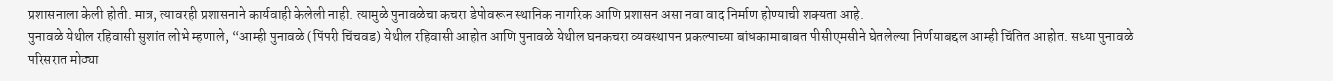प्रशासनाला केली होती. मात्र, त्यावरही प्रशासनाने कार्यवाही केलेली नाही. त्यामुळे पुनावळेचा कचरा डेपोवरून स्थानिक नागरिक आणि प्रशासन असा नवा वाद निर्माण होण्याची शक्यता आहे.
पुनावळे येथील रहिवासी सुशांत लोभे म्हणाले, “आम्ही पुनावळे (पिंपरी चिंचवड) येथील रहिवासी आहोत आणि पुनावळे येथील घनकचरा व्यवस्थापन प्रकल्पाच्या बांधकामाबाबत पीसीएमसीने घेतलेल्या निर्णयाबद्दल आम्ही चिंतित आहोत. सध्या पुनावळे परिसरात मोठ्या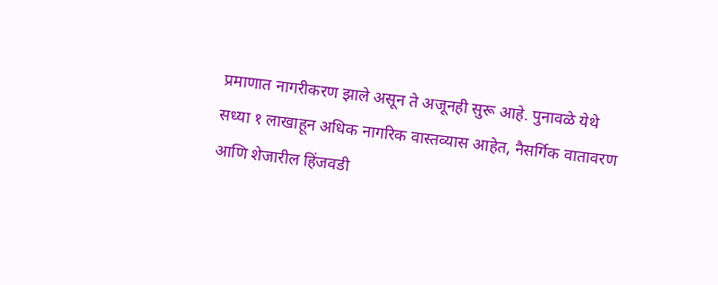प्रमाणात नागरीकरण झाले असून ते अजूनही सुरू आहे. पुनावळे येथे सध्या १ लाखाहून अधिक नागरिक वास्तव्यास आहेत, नैसर्गिक वातावरण आणि शेजारील हिंजवडी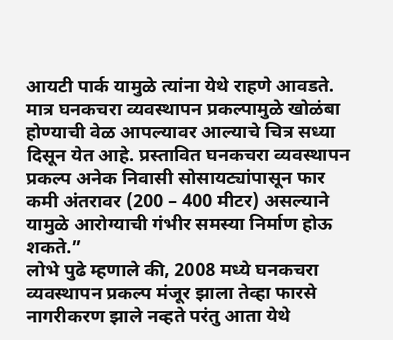आयटी पार्क यामुळे त्यांना येथे राहणे आवडते. मात्र घनकचरा व्यवस्थापन प्रकल्पामुळे खोळंबा होण्याची वेळ आपल्यावर आल्याचे चित्र सध्या दिसून येत आहे. प्रस्तावित घनकचरा व्यवस्थापन प्रकल्प अनेक निवासी सोसायट्यांपासून फार कमी अंतरावर (200 – 400 मीटर) असल्याने यामुळे आरोग्याची गंभीर समस्या निर्माण होऊ शकते.”
लोभे पुढे म्हणाले की, 2008 मध्ये घनकचरा व्यवस्थापन प्रकल्प मंजूर झाला तेव्हा फारसे नागरीकरण झाले नव्हते परंतु आता येथे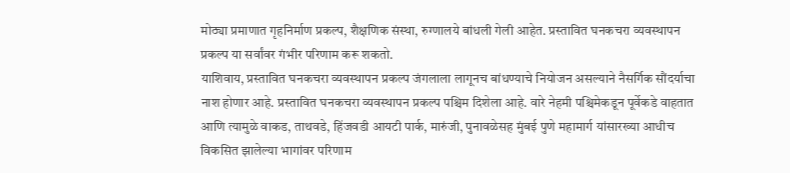मोठ्या प्रमाणात गृहनिर्माण प्रकल्प, शैक्षणिक संस्था, रुग्णालये बांधली गेली आहेत. प्रस्तावित घनकचरा व्यवस्थापन प्रकल्प या सर्वांवर गंभीर परिणाम करू शकतो.
याशिवाय, प्रस्तावित घनकचरा व्यवस्थापन प्रकल्प जंगलाला लागूनच बांधण्याचे नियोजन असल्याने नैसर्गिक सौंदर्याचा नाश होणार आहे. प्रस्तावित घनकचरा व्यवस्थापन प्रकल्प पश्चिम दिशेला आहे. वारे नेहमी पश्चिमेकडून पूर्वेकडे वाहतात आणि त्यामुळे वाकड, ताथवडे, हिंजवडी आयटी पार्क, मारुंजी, पुनावळेसह मुंबई पुणे महामार्ग यांसारख्या आधीच विकसित झालेल्या भागांवर परिणाम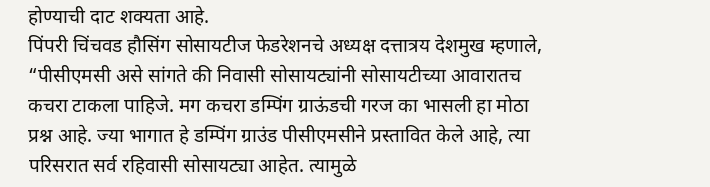होण्याची दाट शक्यता आहे.
पिंपरी चिंचवड हौसिंग सोसायटीज फेडरेशनचे अध्यक्ष दत्तात्रय देशमुख म्हणाले, “पीसीएमसी असे सांगते की निवासी सोसायट्यांनी सोसायटीच्या आवारातच कचरा टाकला पाहिजे. मग कचरा डम्पिंग ग्राऊंडची गरज का भासली हा मोठा प्रश्न आहे. ज्या भागात हे डम्पिंग ग्राउंड पीसीएमसीने प्रस्तावित केले आहे, त्या परिसरात सर्व रहिवासी सोसायट्या आहेत. त्यामुळे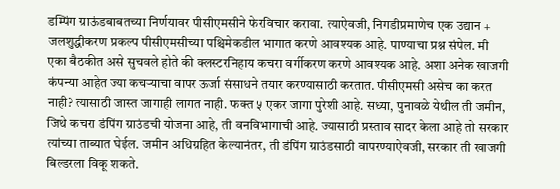डम्पिंग ग्राऊंडबाबतच्या निर्णयावर पीसीएमसीने फेरविचार करावा. त्याऐवजी, निगडीप्रमाणेच एक उद्यान + जलशुद्धीकरण प्रकल्प पीसीएमसीच्या पश्चिमेकडील भागात करणे आवश्यक आहे. पाण्याचा प्रश्न संपेल. मी एका बैठकीत असे सुचवले होते की क्लस्टरनिहाय कचरा वर्गीकरण करणे आवश्यक आहे. अशा अनेक खाजगी कंपन्या आहेत ज्या कचऱ्याचा वापर ऊर्जा संसाधने तयार करण्यासाठी करतात. पीसीएमसी असेच का करत नाही? त्यासाठी जास्त जागाही लागत नाही. फक्त ५ एकर जागा पुरेशी आहे. सध्या, पुनावळे येथील ती जमीन, जिथे कचरा डंपिंग ग्राउंडची योजना आहे, ती वनविभागाची आहे. ज्यासाठी प्रस्ताव सादर केला आहे तो सरकार त्यांच्या ताब्यात घेईल. जमीन अधिग्रहित केल्यानंतर, ती डंपिंग ग्राउंडसाठी वापरण्याऐवजी, सरकार ती खाजगी बिल्डरला विकू शकते.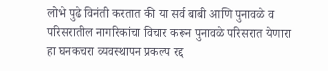लोभे पुढे विनंती करतात की या सर्व बाबी आणि पुनावळे व परिसरातील नागरिकांचा विचार करून पुनावळे परिसरात येणारा हा घनकचरा व्यवस्थापन प्रकल्प रद्द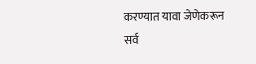करण्यात यावा जेणेकरून सर्व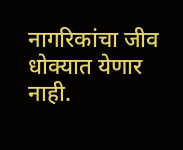नागरिकांचा जीव धोक्यात येणार नाही.